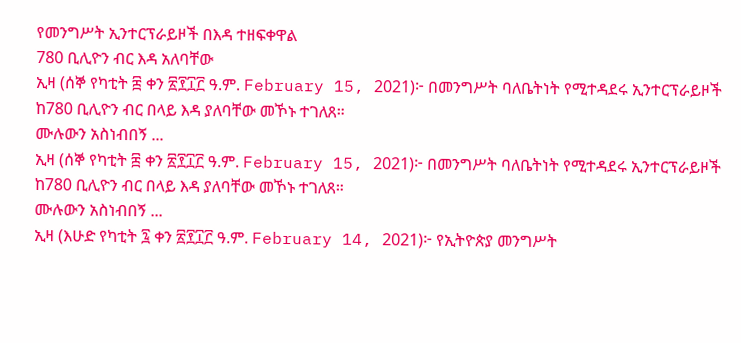የመንግሥት ኢንተርፕራይዞች በእዳ ተዘፍቀዋል
780 ቢሊዮን ብር እዳ አለባቸው
ኢዛ (ሰኞ የካቲት ፰ ቀን ፳፻፲፫ ዓ.ም. February 15, 2021)፦ በመንግሥት ባለቤትነት የሚተዳደሩ ኢንተርፕራይዞች ከ780 ቢሊዮን ብር በላይ እዳ ያለባቸው መኾኑ ተገለጸ።
ሙሉውን አስነብበኝ ...
ኢዛ (ሰኞ የካቲት ፰ ቀን ፳፻፲፫ ዓ.ም. February 15, 2021)፦ በመንግሥት ባለቤትነት የሚተዳደሩ ኢንተርፕራይዞች ከ780 ቢሊዮን ብር በላይ እዳ ያለባቸው መኾኑ ተገለጸ።
ሙሉውን አስነብበኝ ...
ኢዛ (እሁድ የካቲት ፯ ቀን ፳፻፲፫ ዓ.ም. February 14, 2021)፦ የኢትዮጵያ መንግሥት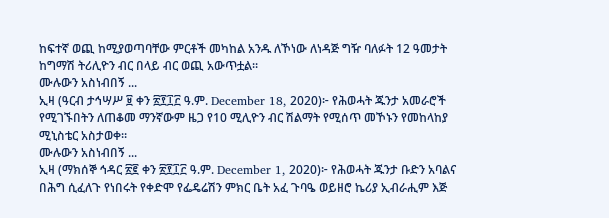ከፍተኛ ወጪ ከሚያወጣባቸው ምርቶች መካከል አንዱ ለኾነው ለነዳጅ ግዥ ባለፉት 12 ዓመታት ከግማሽ ትሪሊዮን ብር በላይ ብር ወጪ አውጥቷል።
ሙሉውን አስነብበኝ ...
ኢዛ (ዓርብ ታኅሣሥ ፱ ቀን ፳፻፲፫ ዓ.ም. December 18, 2020)፦ የሕወሓት ጁንታ አመራሮች የሚገኙበትን ለጠቆመ ማንኛውም ዜጋ የ10 ሚሊዮን ብር ሽልማት የሚሰጥ መኾኑን የመከላከያ ሚኒስቴር አስታወቀ።
ሙሉውን አስነብበኝ ...
ኢዛ (ማክሰኞ ኅዳር ፳፪ ቀን ፳፻፲፫ ዓ.ም. December 1, 2020)፦ የሕወሓት ጁንታ ቡድን አባልና በሕግ ሲፈለጉ የነበሩት የቀድሞ የፌዴሬሽን ምክር ቤት አፈ ጉባዔ ወይዘሮ ኬሪያ ኢብራሒም እጅ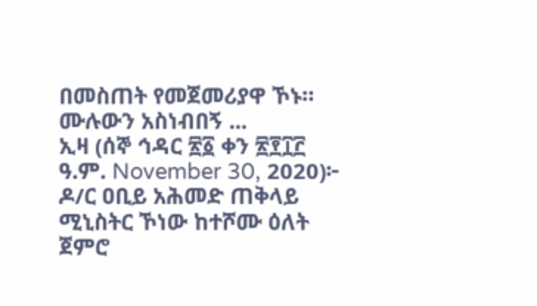በመስጠት የመጀመሪያዋ ኾኑ።
ሙሉውን አስነብበኝ ...
ኢዛ (ሰኞ ኅዳር ፳፩ ቀን ፳፻፲፫ ዓ.ም. November 30, 2020)፦ ዶ/ር ዐቢይ አሕመድ ጠቅላይ ሚኒስትር ኾነው ከተሾሙ ዕለት ጀምሮ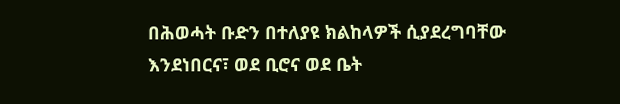በሕወሓት ቡድን በተለያዩ ክልከላዎች ሲያደረግባቸው እንደነበርና፣ ወደ ቢሮና ወደ ቤት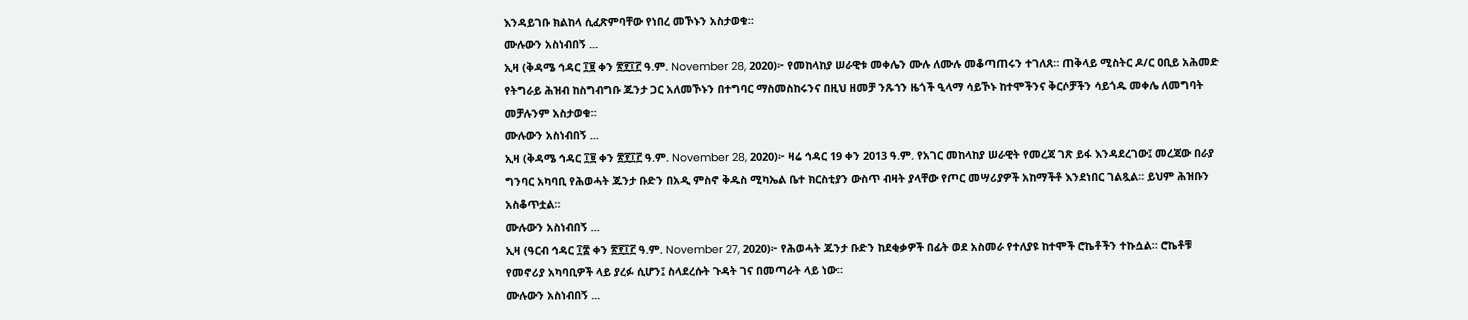እንዳይገቡ ክልከላ ሲፈጽምባቸው የነበረ መኾኑን አስታወቁ።
ሙሉውን አስነብበኝ ...
ኢዛ (ቅዳሜ ኅዳር ፲፱ ቀን ፳፻፲፫ ዓ.ም. November 28, 2020)፦ የመከላከያ ሠራዊቱ መቀሌን ሙሉ ለሙሉ መቆጣጠሩን ተገለጸ። ጠቅላይ ሚስትር ዶ/ር ዐቢይ አሕመድ የትግራይ ሕዝብ ከስግብግቡ ጁንታ ጋር አለመኾኑን በተግባር ማስመስከሩንና በዚህ ዘመቻ ንጹኀን ዜጎች ዒላማ ሳይኾኑ ከተሞችንና ቅርሶቻችን ሳይጎዱ መቀሌ ለመግባት መቻሉንም አስታወቁ።
ሙሉውን አስነብበኝ ...
ኢዛ (ቅዳሜ ኅዳር ፲፱ ቀን ፳፻፲፫ ዓ.ም. November 28, 2020)፦ ዛሬ ኅዳር 19 ቀን 2013 ዓ.ም. የአገር መከላከያ ሠራዊት የመረጃ ገጽ ይፋ እንዳደረገው፤ መረጃው በራያ ግንባር አካባቢ የሕወሓት ጁንታ ቡድን በአዲ ምስኖ ቅዱስ ሚካኤል ቤተ ክርስቲያን ውስጥ ብዛት ያላቸው የጦር መሣሪያዎች አከማችቶ እንደነበር ገልጿል። ይህም ሕዝቡን አስቆጥቷል።
ሙሉውን አስነብበኝ ...
ኢዛ (ዓርብ ኅዳር ፲፰ ቀን ፳፻፲፫ ዓ.ም. November 27, 2020)፦ የሕወሓት ጁንታ ቡድን ከደቂቃዎች በፊት ወደ አስመራ የተለያዩ ከተሞች ሮኬቶችን ተኩሷል። ሮኬቶቹ የመኖሪያ አካባቢዎች ላይ ያረፉ ሲሆን፤ ስላደረሱት ጉዳት ገና በመጣራት ላይ ነው።
ሙሉውን አስነብበኝ ...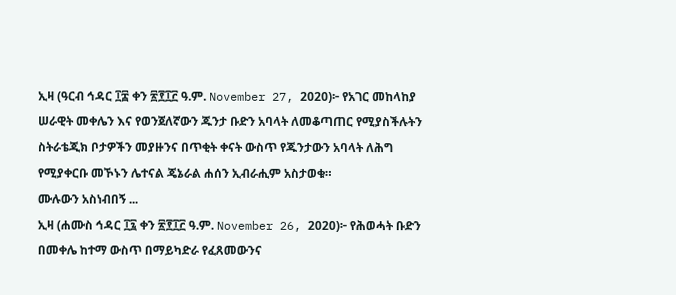ኢዛ (ዓርብ ኅዳር ፲፰ ቀን ፳፻፲፫ ዓ.ም. November 27, 2020)፦ የአገር መከላከያ ሠራዊት መቀሌን እና የወንጀለኛውን ጁንታ ቡድን አባላት ለመቆጣጠር የሚያስችሉትን ስትራቴጂክ ቦታዎችን መያዙንና በጥቂት ቀናት ውስጥ የጁንታውን አባላት ለሕግ የሚያቀርቡ መኾኑን ሌተናል ጄኔራል ሐሰን ኢብራሒም አስታወቁ።
ሙሉውን አስነብበኝ ...
ኢዛ (ሐሙስ ኅዳር ፲፯ ቀን ፳፻፲፫ ዓ.ም. November 26, 2020)፦ የሕወሓት ቡድን በመቀሌ ከተማ ውስጥ በማይካድራ የፈጸመውንና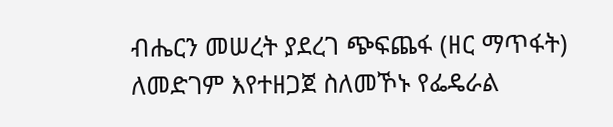ብሔርን መሠረት ያደረገ ጭፍጨፋ (ዘር ማጥፋት) ለመድገም እየተዘጋጀ ስለመኾኑ የፌዴራል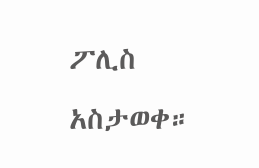ፖሊስ አስታወቀ።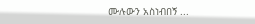ሙሉውን አስነብበኝ ...